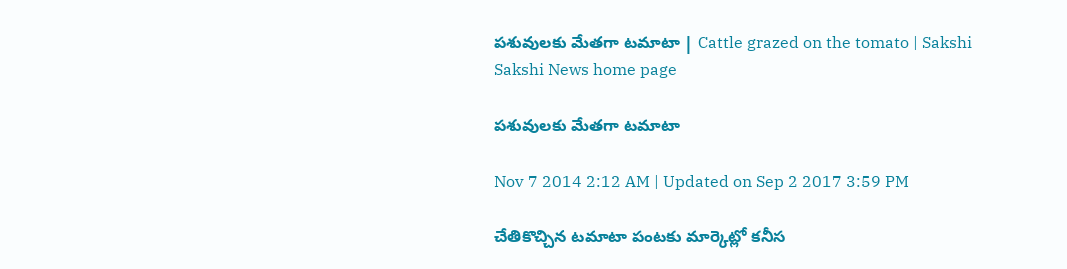పశువులకు మేతగా టమాటా | Cattle grazed on the tomato | Sakshi
Sakshi News home page

పశువులకు మేతగా టమాటా

Nov 7 2014 2:12 AM | Updated on Sep 2 2017 3:59 PM

చేతికొచ్చిన టమాటా పంటకు మార్కెట్లో కనీస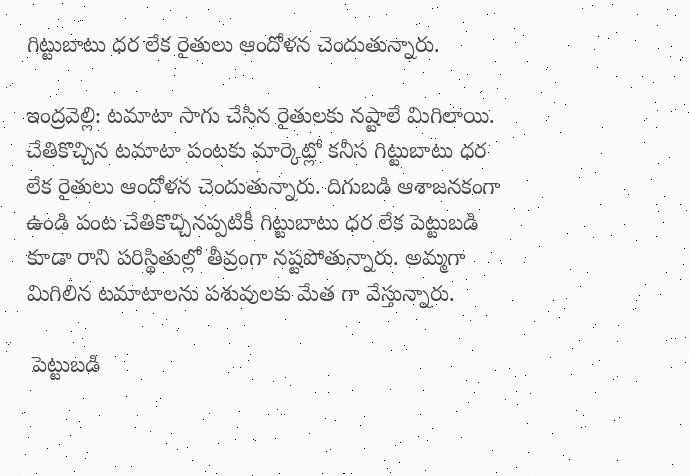గిట్టుబాటు ధర లేక రైతులు ఆందోళన చెందుతున్నారు.

ఇంద్రవెల్లి: టమాటా సాగు చేసిన రైతులకు నష్టాలే మిగిలాయి. చేతికొచ్చిన టమాటా పంటకు మార్కెట్లో కనీస గిట్టుబాటు ధర లేక రైతులు ఆందోళన చెందుతున్నారు. దిగుబడి ఆశాజనకంగా ఉండి పంట చేతికొచ్చినప్పటికీ గిట్టుబాటు ధర లేక పెట్టుబడి కూడా రాని పరిస్థితుల్లో తీవ్రంగా నష్టపోతున్నారు. అమ్మగా మిగిలిన టమాటాలను పశువులకు మేత గా వేస్తున్నారు.

 పెట్టుబడి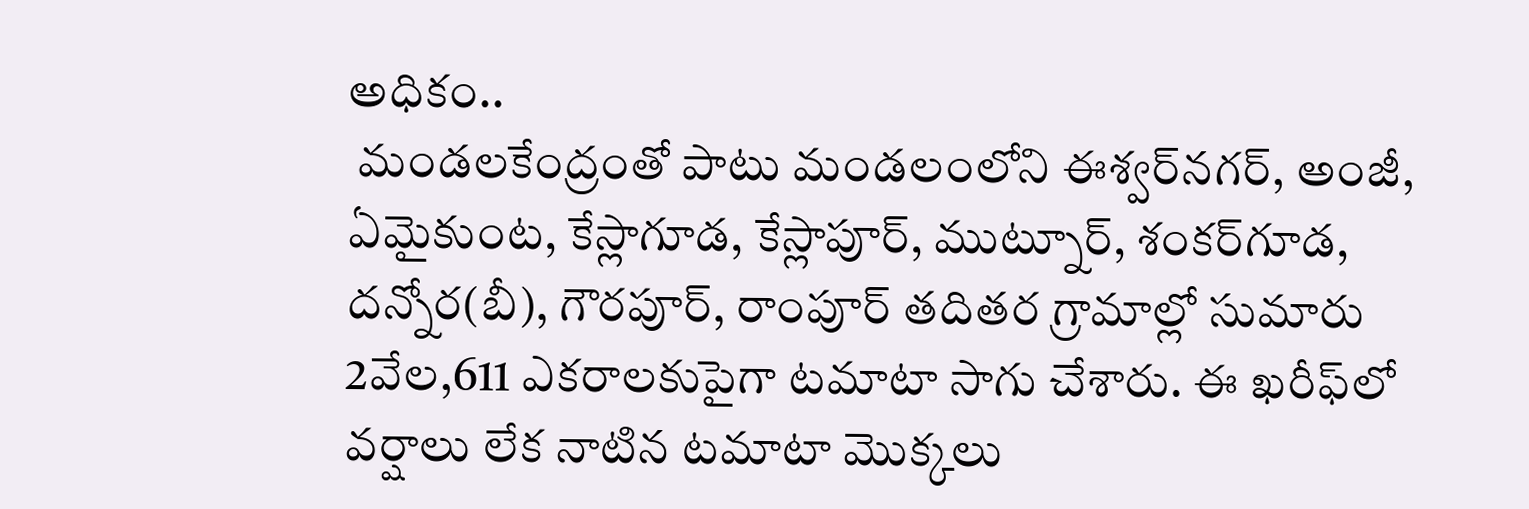అధికం..
 మండలకేంద్రంతో పాటు మండలంలోని ఈశ్వర్‌నగర్, అంజీ, ఏమైకుంట, కేస్లాగూడ, కేస్లాపూర్, ముట్నూర్, శంకర్‌గూడ, దన్నోర(బీ), గౌరపూర్, రాంపూర్ తదితర గ్రామాల్లో సుమారు 2వేల,611 ఎకరాలకుపైగా టమాటా సాగు చేశారు. ఈ ఖరీఫ్‌లో వర్షాలు లేక నాటిన టమాటా మొక్కలు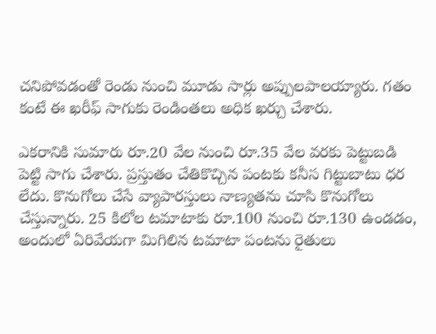చనిపోవడంతో రెండు నుంచి మూడు సార్లు అప్పులపాలయ్యారు. గతం కంటే ఈ ఖరీఫ్ సాగుకు రెండింతలు అధిక ఖర్చు చేశారు.

ఎకరానికి సుమారు రూ.20 వేల నుంచి రూ.35 వేల వరకు పెట్టుబడి పెట్టి సాగు చేశారు. ప్రస్తుతం చేతికొచ్చిన పంటకు కనీస గిట్టుబాటు ధర లేదు. కొనుగోలు చేసే వ్యాపారస్తులు నాణ్యతను చూసి కొనుగోలు చేస్తున్నారు. 25 కిలోల టమాటాకు రూ.100 నుంచి రూ.130 ఉండడం, అందులో ఏరివేయగా మిగిలిన టమాటా పంటను రైతులు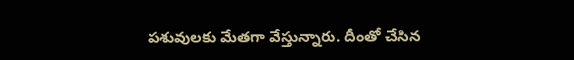పశువులకు మేతగా వేస్తున్నారు. దీంతో చేసిన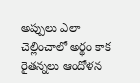అప్పులు ఎలా చెల్లించాలో అర్థం కాక రైతన్నలు ఆందోళన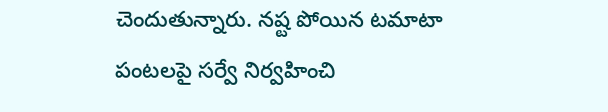చెందుతున్నారు. నష్ట పోయిన టమాటా పంటలపై సర్వే నిర్వహించి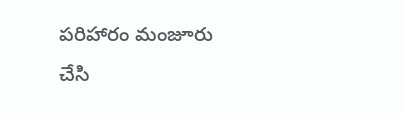పరిహారం మంజూరు చేసి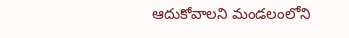ఆదుకోవాలని మండలంలోని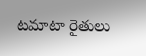టమాటా రైతులు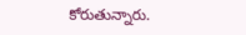కోరుతున్నారు.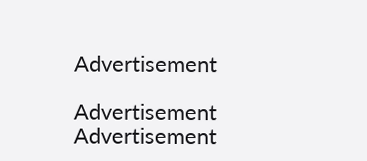Advertisement

Advertisement
Advertisement